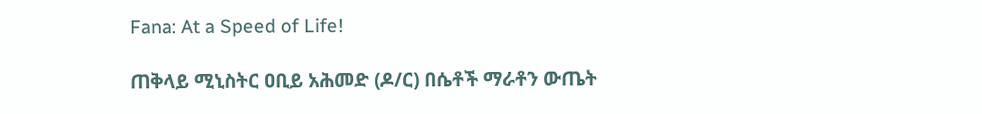Fana: At a Speed of Life!

ጠቅላይ ሚኒስትር ዐቢይ አሕመድ (ዶ/ር) በሴቶች ማራቶን ውጤት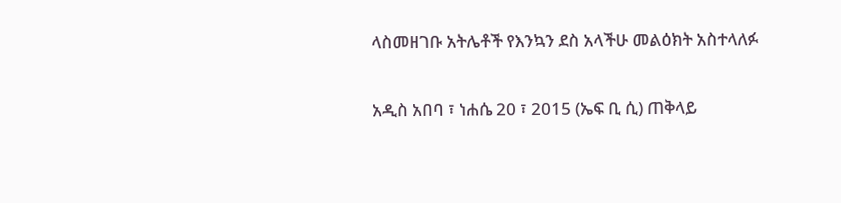ላስመዘገቡ አትሌቶች የእንኳን ደስ አላችሁ መልዕክት አስተላለፉ

አዲስ አበባ ፣ ነሐሴ 20 ፣ 2015 (ኤፍ ቢ ሲ) ጠቅላይ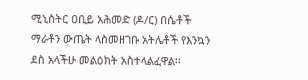ሚኒስትር ዐቢይ አሕመድ (ዶ/ር) በሴቶች ማራቶን ውጤት ላስመዘገቡ አትሌቶች የእንኳን ደስ አላችሁ መልዕክት አስተላልፈዋል፡፡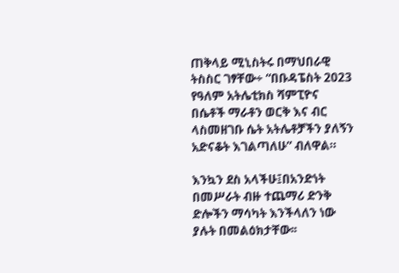ጠቅላይ ሚኒስትሩ በማህበራዊ ትስስር ገፃቸው÷ “በቡዳፔስት 2023 የዓለም አትሌቲክስ ሻምፒዮና በሴቶች ማራቶን ወርቅ እና ብር ላስመዘገቡ ሴት አትሌቶቻችን ያለኝን አድናቆት እገልጣለሁ” ብለዋል።

እንኳን ደስ አላችሁ፤በአንድነት በመሥራት ብዙ ተጨማሪ ድንቅ ድሎችን ማሳካት እንችላለን ነው ያሉት በመልዕክታቸው፡፡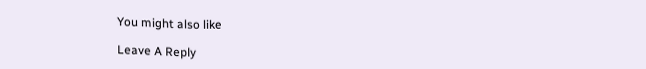You might also like

Leave A Reply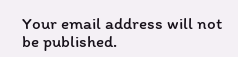Your email address will not be published.